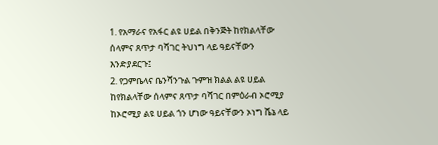1. የአማራና የአፋር ልዩ ሀይል በቅንጅት ከየክልላቸው ሰላምና ጸጥታ ባሻገር ትህነግ ላይ ዓይናቸውን እንድያደርጉ፤
2. የጋምቤላና ቤንሻንጉል ጉምዝ ክልል ልዩ ሀይል ከየክልላቸው ሰላምና ጸጥታ ባሻገር በምዕራብ ኦሮሚያ ከኦሮሚያ ልዩ ሀይል ጎን ሆነው ዓይናቸውን ኦነግ ሼኔ ላይ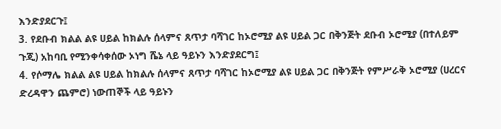እንድያደርጉ፤
3. የደቡብ ክልል ልዩ ሀይል ከክልሉ ሰላምና ጸጥታ ባሻገር ከኦሮሚያ ልዩ ሀይል ጋር በቅንጅት ደቡብ ኦሮሚያ (በተለይም ጉጂ) አከባቢ የሚንቀሳቀሰው ኦነግ ሼኔ ላይ ዓይኑን እንድያደርግ፤
4. የሶማሌ ክልል ልዩ ሀይል ከክልሉ ሰላምና ጸጥታ ባሻገር ከኦሮሚያ ልዩ ሀይል ጋር በቅንጅት የምሥራቅ ኦሮሚያ (ሀረርና ድረዳዋን ጨምሮ) ነውጠኞች ላይ ዓይኑን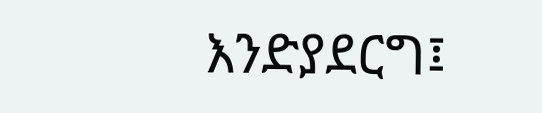እንድያደርግ፤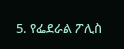5. የፌደራል ፖሊስ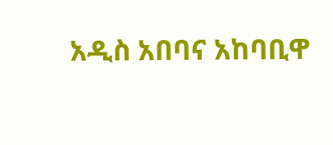አዲስ አበባና አከባቢዋ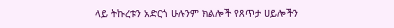ላይ ትኩረቱን አድርጎ ሁሉንም ክልሎች የጸጥታ ሀይሎችን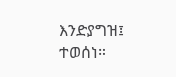እንድያግዝ፤ ተወሰነ።